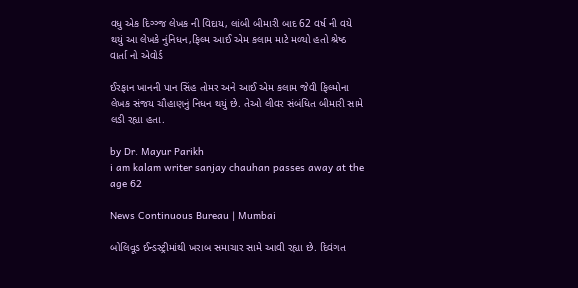વધુ એક દિગ્ગ્જ લેખક ની વિદાય, લાંબી બીમારી બાદ 62 વર્ષ ની વયે થયું આ લેખકે નુંનિધન,ફિલ્મ આઈ એમ કલામ માટે મળ્યો હતો શ્રેષ્ઠ વાર્તા નો એવોર્ડ

ઈરફાન ખાનની પાન સિંહ તોમર અને આઈ એમ કલામ જેવી ફિલ્મોના લેખક સંજય ચૌહાણનું નિધન થયું છે. તેઓ લીવર સંબંધિત બીમારી સામે લડી રહ્યા હતા.

by Dr. Mayur Parikh
i am kalam writer sanjay chauhan passes away at the age 62

News Continuous Bureau | Mumbai

બોલિવૂડ ઈન્ડસ્ટ્રીમાંથી ખરાબ સમાચાર સામે આવી રહ્યા છે. દિવંગત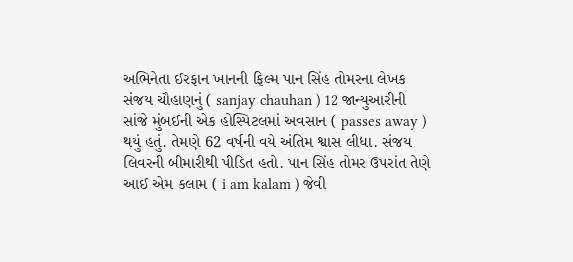અભિનેતા ઈરફાન ખાનની ફિલ્મ પાન સિંહ તોમરના લેખક સંજય ચૌહાણનું ( sanjay chauhan ) 12 જાન્યુઆરીની સાંજે મુંબઈની એક હોસ્પિટલમાં અવસાન ( passes away ) થયું હતું. તેમણે 62 વર્ષની વયે અંતિમ શ્વાસ લીધા. સંજય લિવરની બીમારીથી પીડિત હતો. પાન સિંહ તોમર ઉપરાંત તેણે આઈ એમ કલામ ( i am kalam ) જેવી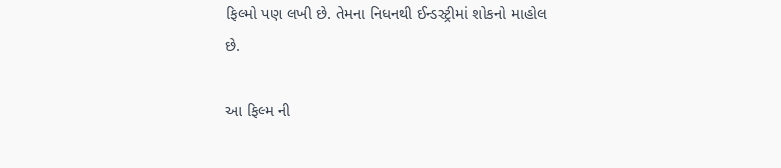ફિલ્મો પણ લખી છે. તેમના નિધનથી ઈન્ડસ્ટ્રીમાં શોકનો માહોલ છે.

આ ફિલ્મ ની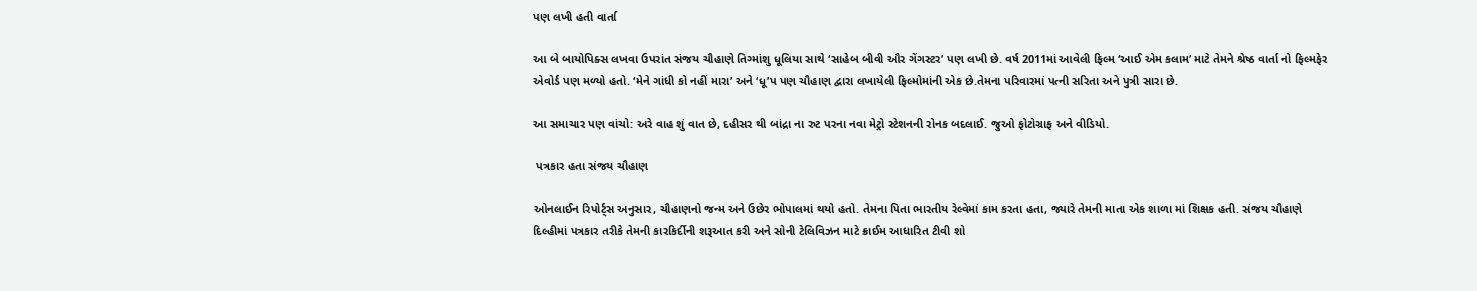પણ લખી હતી વાર્તા

આ બે બાયોપિક્સ લખવા ઉપરાંત સંજય ચૌહાણે તિગ્માંશુ ધૂલિયા સાથે ‘સાહેબ બીવી ઔર ગેંગસ્ટર’ પણ લખી છે. વર્ષ 2011માં આવેલી ફિલ્મ ‘આઈ એમ કલામ’ માટે તેમને શ્રેષ્ઠ વાર્તા નો ફિલ્મફેર એવોર્ડ પણ મળ્યો હતો. ‘મેને ગાંધી કો નહીં મારા’ અને ‘ધૂ’પ પણ ચૌહાણ દ્વારા લખાયેલી ફિલ્મોમાંની એક છે.તેમના પરિવારમાં પત્ની સરિતા અને પુત્રી સારા છે.

આ સમાચાર પણ વાંચો: અરે વાહ શું વાત છે, દહીસર થી બાંદ્રા ના રુટ પરના નવા મેટ્રો સ્ટેશનની રોનક બદલાઈ. જુઓ ફોટોગ્રાફ અને વીડિયો.

 પત્રકાર હતા સંજય ચૌહાણ

ઓનલાઈન રિપોર્ટ્સ અનુસાર, ચૌહાણનો જન્મ અને ઉછેર ભોપાલમાં થયો હતો. તેમના પિતા ભારતીય રેલ્વેમાં કામ કરતા હતા, જ્યારે તેમની માતા એક શાળા માં શિક્ષક હતી. સંજય ચૌહાણે દિલ્હીમાં પત્રકાર તરીકે તેમની કારકિર્દીની શરૂઆત કરી અને સોની ટેલિવિઝન માટે ક્રાઈમ આધારિત ટીવી શો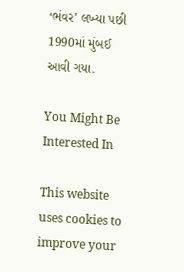‘ભંવર’ લખ્યા પછી 1990માં મુંબઈ આવી ગયા.

You Might Be Interested In

This website uses cookies to improve your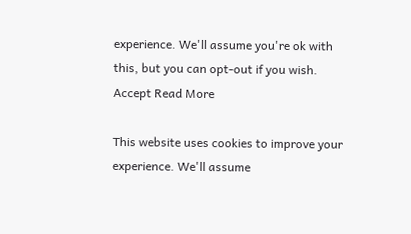experience. We'll assume you're ok with this, but you can opt-out if you wish. Accept Read More

This website uses cookies to improve your experience. We'll assume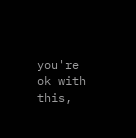you're ok with this,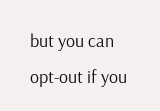but you can opt-out if you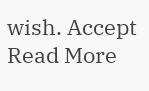wish. Accept Read More